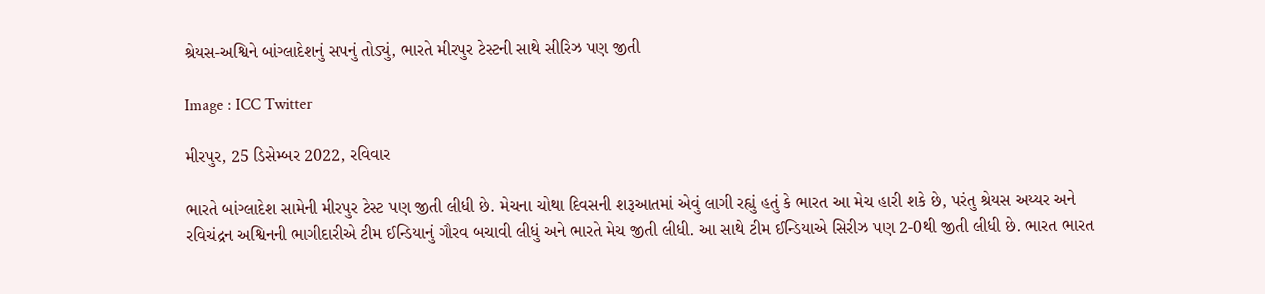શ્રેયસ-અશ્વિને બાંગ્લાદેશનું સપનું તોડ્યું, ભારતે મીરપુર ટેસ્ટની સાથે સીરિઝ પણ જીતી

Image : ICC Twitter

મીરપુર, 25 ડિસેમ્બર 2022, રવિવાર

ભારતે બાંગ્લાદેશ સામેની મીરપુર ટેસ્ટ પણ જીતી લીધી છે. મેચના ચોથા દિવસની શરૂઆતમાં એવું લાગી રહ્યું હતું કે ભારત આ મેચ હારી શકે છે, પરંતુ શ્રેયસ અય્યર અને રવિચંદ્રન અશ્વિનની ભાગીદારીએ ટીમ ઈન્ડિયાનું ગૌરવ બચાવી લીધું અને ભારતે મેચ જીતી લીધી. આ સાથે ટીમ ઈન્ડિયાએ સિરીઝ પણ 2-0થી જીતી લીધી છે. ભારત ભારત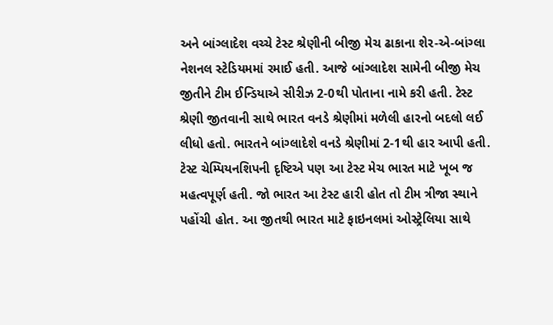અને બાંગ્લાદેશ વચ્ચે ટેસ્ટ શ્રેણીની બીજી મેચ ઢાકાના શેર-એ-બાંગ્લા નેશનલ સ્ટેડિયમમાં રમાઈ હતી. આજે બાંગ્લાદેશ સામેની બીજી મેચ જીતીને ટીમ ઈન્ડિયાએ સીરીઝ 2-0થી પોતાના નામે કરી હતી. ટેસ્ટ શ્રેણી જીતવાની સાથે ભારત વનડે શ્રેણીમાં મળેલી હારનો બદલો લઈ લીધો હતો. ભારતને બાંગ્લાદેશે વનડે શ્રેણીમાં 2-1થી હાર આપી હતી. ટેસ્ટ ચેમ્પિયનશિપની દૃષ્ટિએ પણ આ ટેસ્ટ મેચ ભારત માટે ખૂબ જ મહત્વપૂર્ણ હતી. જો ભારત આ ટેસ્ટ હારી હોત તો ટીમ ત્રીજા સ્થાને પહોંચી હોત. આ જીતથી ભારત માટે ફાઇનલમાં ઓસ્ટ્રેલિયા સાથે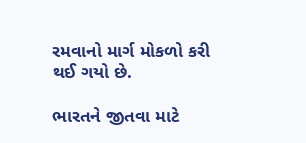રમવાનો માર્ગ મોકળો કરી થઈ ગયો છે.

ભારતને જીતવા માટે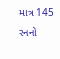માત્ર 145 રનનો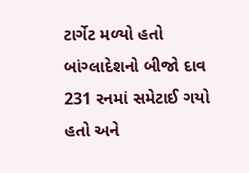ટાર્ગેટ મળ્યો હતો
બાંગ્લાદેશનો બીજો દાવ 231 રનમાં સમેટાઈ ગયો હતો અને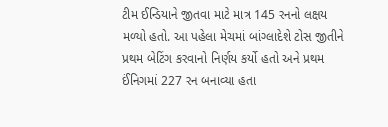ટીમ ઈન્ડિયાને જીતવા માટે માત્ર 145 રનનો લક્ષય મળ્યો હતો. આ પહેલા મેચમાં બાંગ્લાદેશે ટોસ જીતીને પ્રથમ બેટિંગ કરવાનો નિર્ણય કર્યો હતો અને પ્રથમ ઈંનિગમાં 227 રન બનાવ્યા હતા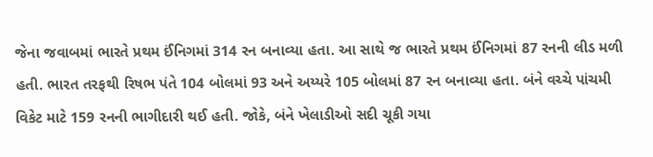જેના જવાબમાં ભારતે પ્રથમ ઈંનિગમાં 314 રન બનાવ્યા હતા. આ સાથે જ ભારતે પ્રથમ ઈંનિગમાં 87 રનની લીડ મળી હતી. ભારત તરફથી રિષભ પંતે 104 બોલમાં 93 અને અય્યરે 105 બોલમાં 87 રન બનાવ્યા હતા. બંને વચ્ચે પાંચમી વિકેટ માટે 159 રનની ભાગીદારી થઈ હતી. જોકે, બંને ખેલાડીઓ સદી ચૂકી ગયા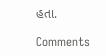હતા.

Comments